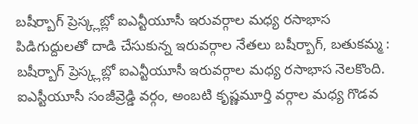బషీర్బాగ్ ప్రెస్క్లబ్లో ఐఎన్టీయూసీ ఇరువర్గాల మధ్య రసాభాస
పిడిగుద్దులతో దాడి చేసుకున్న ఇరువర్గాల నేతలు బషీర్బాగ్, బతుకమ్మ : బషీర్బాగ్ ప్రెస్క్లబ్లో ఐఎన్టీయూసీ ఇరువర్గాల మధ్య రసాభాస నెలకొంది. ఐఎస్టీయూసీ సంజీవ్రెడ్డి వర్గం, అంబటి కృష్ణమూర్తి వర్గాల మధ్య గొడవ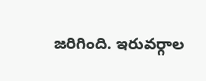జరిగింది. ఇరువర్గాల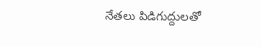నేతలు పిడిగుద్దులతో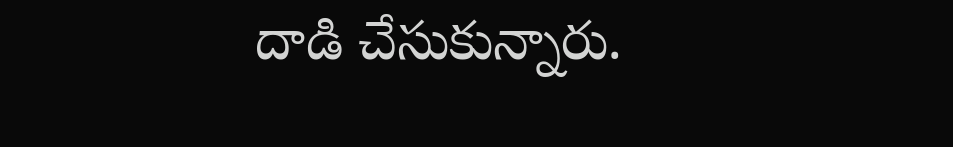దాడి చేసుకున్నారు.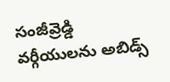సంజీవ్రెడ్డి వర్గీయులను అబిడ్స్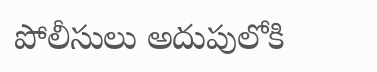పోలీసులు అదుపులోకి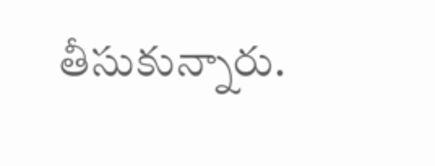తీసుకున్నారు.